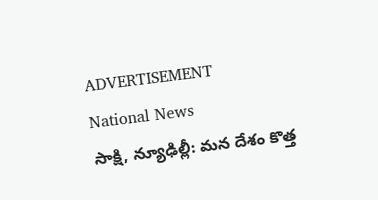ADVERTISEMENT
National News
సాక్షి, న్యూఢిల్లీ: మన దేశం కొత్త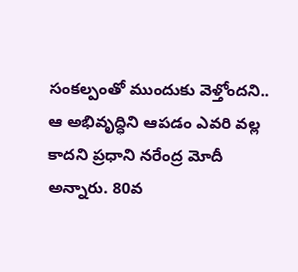సంకల్పంతో ముందుకు వెళ్తోందని.. ఆ అభివృద్ధిని ఆపడం ఎవరి వల్ల కాదని ప్రధాని నరేంద్ర మోదీ అన్నారు. 80వ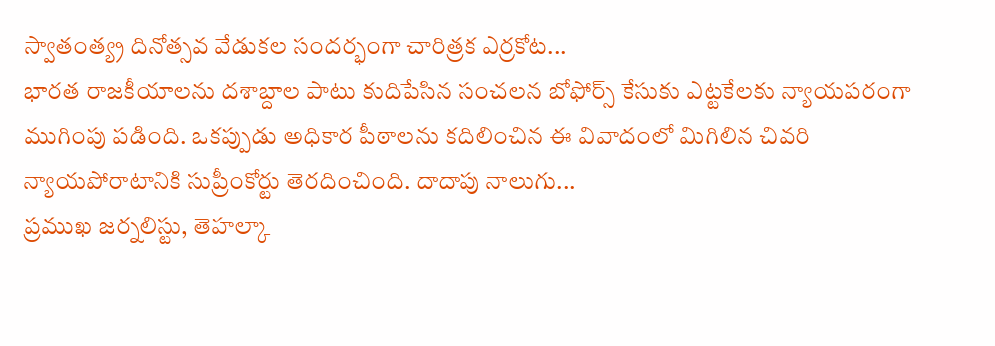స్వాతంత్య్ర దినోత్సవ వేడుకల సందర్భంగా చారిత్రక ఎర్రకోట...
భారత రాజకీయాలను దశాబ్దాల పాటు కుదిపేసిన సంచలన బోఫోర్స్ కేసుకు ఎట్టకేలకు న్యాయపరంగా ముగింపు పడింది. ఒకప్పుడు అధికార పీఠాలను కదిలించిన ఈ వివాదంలో మిగిలిన చివరి న్యాయపోరాటానికి సుప్రీంకోర్టు తెరదించింది. దాదాపు నాలుగు...
ప్రముఖ జర్నలిస్టు, తెహల్కా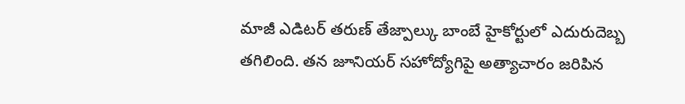మాజీ ఎడిటర్ తరుణ్ తేజ్పాల్కు బాంబే హైకోర్టులో ఎదురుదెబ్బ తగిలింది. తన జూనియర్ సహోద్యోగిపై అత్యాచారం జరిపిన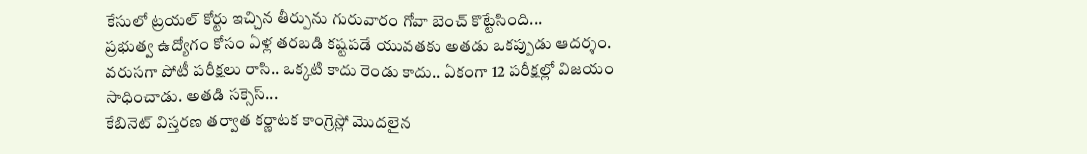కేసులో ట్రయల్ కోర్టు ఇచ్చిన తీర్పును గురువారం గోవా బెంచ్ కొట్టేసింది...
ప్రభుత్వ ఉద్యోగం కోసం ఏళ్ల తరబడి కష్టపడే యువతకు అతడు ఒకప్పుడు ఆదర్శం. వరుసగా పోటీ పరీక్షలు రాసి.. ఒక్కటి కాదు రెండు కాదు.. ఏకంగా 12 పరీక్షల్లో విజయం సాధించాడు. అతడి సక్సెస్...
కేబినెట్ విస్తరణ తర్వాత కర్ణాటక కాంగ్రెస్లో మొదలైన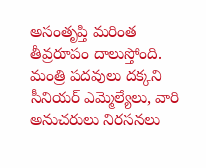అసంతృప్తి మరింత తీవ్రరూపం దాలుస్తోంది. మంత్రి పదవులు దక్కని సీనియర్ ఎమ్మెల్యేలు, వారి అనుచరులు నిరసనలు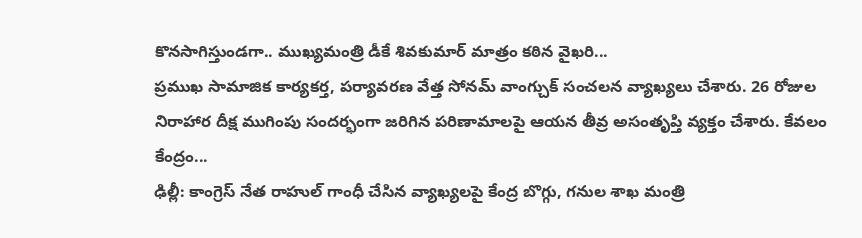కొనసాగిస్తుండగా.. ముఖ్యమంత్రి డీకే శివకుమార్ మాత్రం కఠిన వైఖరి...
ప్రముఖ సామాజిక కార్యకర్త, పర్యావరణ వేత్త సోనమ్ వాంగ్చుక్ సంచలన వ్యాఖ్యలు చేశారు. 26 రోజుల నిరాహార దీక్ష ముగింపు సందర్భంగా జరిగిన పరిణామాలపై ఆయన తీవ్ర అసంతృప్తి వ్యక్తం చేశారు. కేవలం కేంద్రం...
ఢిల్లీ: కాంగ్రెస్ నేత రాహుల్ గాంధీ చేసిన వ్యాఖ్యలపై కేంద్ర బొగ్గు, గనుల శాఖ మంత్రి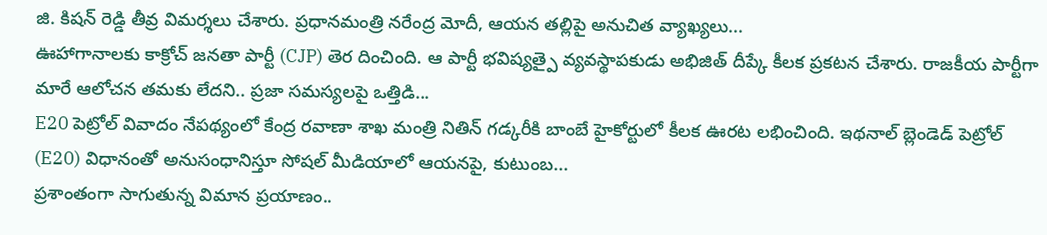జి. కిషన్ రెడ్డి తీవ్ర విమర్శలు చేశారు. ప్రధానమంత్రి నరేంద్ర మోదీ, ఆయన తల్లిపై అనుచిత వ్యాఖ్యలు...
ఊహాగానాలకు కాక్రోచ్ జనతా పార్టీ (CJP) తెర దించింది. ఆ పార్టీ భవిష్యత్పై వ్యవస్థాపకుడు అభిజిత్ దీప్కే కీలక ప్రకటన చేశారు. రాజకీయ పార్టీగా మారే ఆలోచన తమకు లేదని.. ప్రజా సమస్యలపై ఒత్తిడి...
E20 పెట్రోల్ వివాదం నేపథ్యంలో కేంద్ర రవాణా శాఖ మంత్రి నితిన్ గడ్కరీకి బాంబే హైకోర్టులో కీలక ఊరట లభించింది. ఇథనాల్ బ్లెండెడ్ పెట్రోల్ (E20) విధానంతో అనుసంధానిస్తూ సోషల్ మీడియాలో ఆయనపై, కుటుంబ...
ప్రశాంతంగా సాగుతున్న విమాన ప్రయాణం..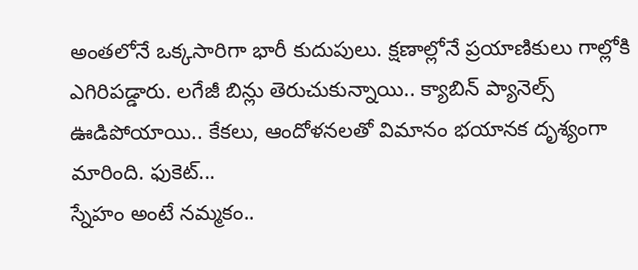అంతలోనే ఒక్కసారిగా భారీ కుదుపులు. క్షణాల్లోనే ప్రయాణికులు గాల్లోకి ఎగిరిపడ్డారు. లగేజీ బిన్లు తెరుచుకున్నాయి.. క్యాబిన్ ప్యానెల్స్ ఊడిపోయాయి.. కేకలు, ఆందోళనలతో విమానం భయానక దృశ్యంగా మారింది. ఫుకెట్...
స్నేహం అంటే నమ్మకం..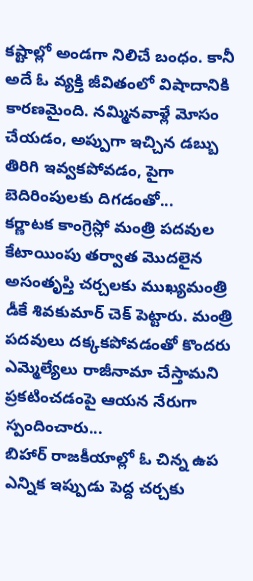కష్టాల్లో అండగా నిలిచే బంధం. కానీ అదే ఓ వ్యక్తి జీవితంలో విషాదానికి కారణమైంది. నమ్మినవాళ్లే మోసం చేయడం, అప్పుగా ఇచ్చిన డబ్బు తిరిగి ఇవ్వకపోవడం, పైగా బెదిరింపులకు దిగడంతో...
కర్ణాటక కాంగ్రెస్లో మంత్రి పదవుల కేటాయింపు తర్వాత మొదలైన అసంతృప్తి చర్చలకు ముఖ్యమంత్రి డీకే శివకుమార్ చెక్ పెట్టారు. మంత్రి పదవులు దక్కకపోవడంతో కొందరు ఎమ్మెల్యేలు రాజీనామా చేస్తామని ప్రకటించడంపై ఆయన నేరుగా స్పందించారు...
బిహార్ రాజకీయాల్లో ఓ చిన్న ఉప ఎన్నిక ఇప్పుడు పెద్ద చర్చకు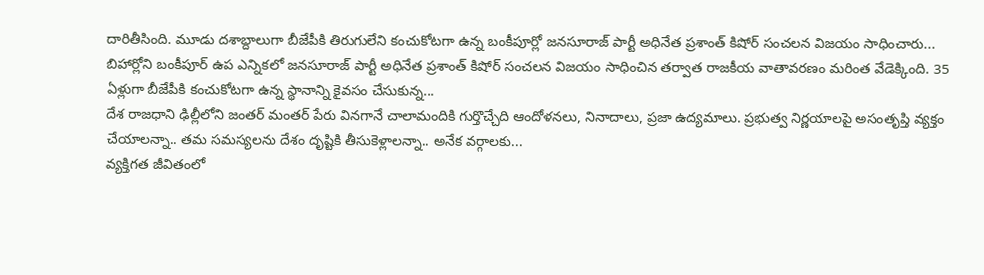దారితీసింది. మూడు దశాబ్దాలుగా బీజేపీకి తిరుగులేని కంచుకోటగా ఉన్న బంకీపూర్లో జనసూరాజ్ పార్టీ అధినేత ప్రశాంత్ కిషోర్ సంచలన విజయం సాధించారు...
బిహార్లోని బంకీపూర్ ఉప ఎన్నికలో జనసూరాజ్ పార్టీ అధినేత ప్రశాంత్ కిషోర్ సంచలన విజయం సాధించిన తర్వాత రాజకీయ వాతావరణం మరింత వేడెక్కింది. 35 ఏళ్లుగా బీజేపీకి కంచుకోటగా ఉన్న స్థానాన్ని కైవసం చేసుకున్న...
దేశ రాజధాని ఢిల్లీలోని జంతర్ మంతర్ పేరు వినగానే చాలామందికి గుర్తొచ్చేది ఆందోళనలు, నినాదాలు, ప్రజా ఉద్యమాలు. ప్రభుత్వ నిర్ణయాలపై అసంతృప్తి వ్యక్తం చేయాలన్నా.. తమ సమస్యలను దేశం దృష్టికి తీసుకెళ్లాలన్నా.. అనేక వర్గాలకు...
వ్యక్తిగత జీవితంలో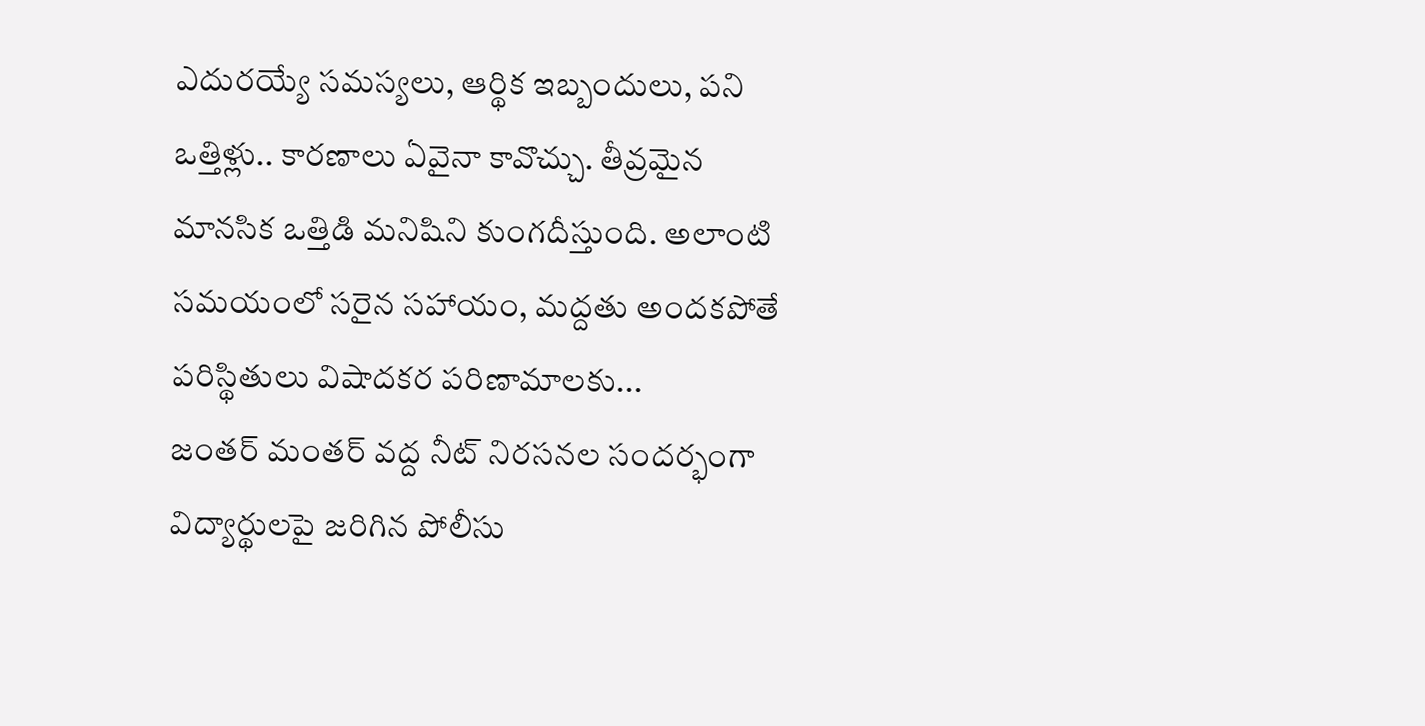ఎదురయ్యే సమస్యలు, ఆర్థిక ఇబ్బందులు, పని ఒత్తిళ్లు.. కారణాలు ఏవైనా కావొచ్చు. తీవ్రమైన మానసిక ఒత్తిడి మనిషిని కుంగదీస్తుంది. అలాంటి సమయంలో సరైన సహాయం, మద్దతు అందకపోతే పరిస్థితులు విషాదకర పరిణామాలకు...
జంతర్ మంతర్ వద్ద నీట్ నిరసనల సందర్భంగా విద్యార్థులపై జరిగిన పోలీసు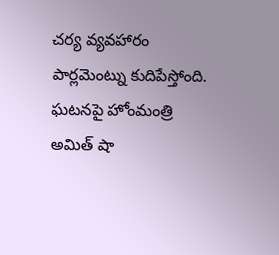చర్య వ్యవహారం పార్లమెంట్ను కుదిపేస్తోంది. ఘటనపై హోంమంత్రి అమిత్ షా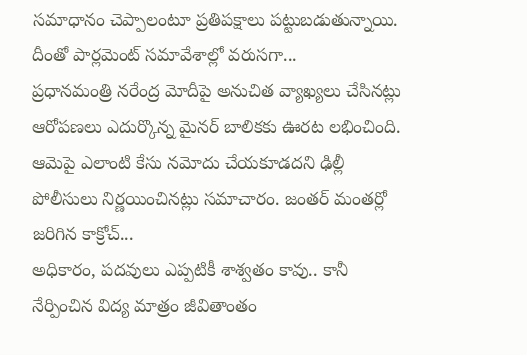సమాధానం చెప్పాలంటూ ప్రతిపక్షాలు పట్టుబడుతున్నాయి. దీంతో పార్లమెంట్ సమావేశాల్లో వరుసగా...
ప్రధానమంత్రి నరేంద్ర మోదీపై అనుచిత వ్యాఖ్యలు చేసినట్లు ఆరోపణలు ఎదుర్కొన్న మైనర్ బాలికకు ఊరట లభించింది. ఆమెపై ఎలాంటి కేసు నమోదు చేయకూడదని ఢిల్లీ పోలీసులు నిర్ణయించినట్లు సమాచారం. జంతర్ మంతర్లో జరిగిన కాక్రోచ్...
అధికారం, పదవులు ఎప్పటికీ శాశ్వతం కావు.. కానీ నేర్పించిన విద్య మాత్రం జీవితాంతం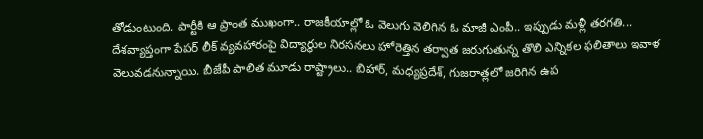తోడుంటుంది. పార్టీకి ఆ ప్రాంత ముఖంగా.. రాజకీయాల్లో ఓ వెలుగు వెలిగిన ఓ మాజీ ఎంపీ.. ఇప్పుడు మళ్లీ తరగతి...
దేశవ్యాప్తంగా పేపర్ లీక్ వ్యవహారంపై విద్యార్థుల నిరసనలు హోరెత్తిన తర్వాత జరుగుతున్న తొలి ఎన్నికల ఫలితాలు ఇవాళ వెలువడనున్నాయి. బీజేపీ పాలిత మూడు రాష్ట్రాలు.. బిహార్, మధ్యప్రదేశ్, గుజరాత్లలో జరిగిన ఉప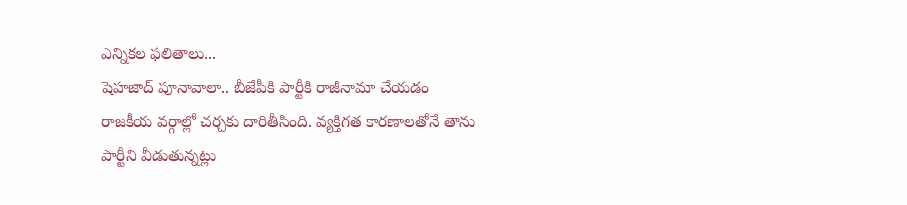ఎన్నికల ఫలితాలు...
షెహజాద్ పూనావాలా.. బీజేపీకి పార్టీకి రాజీనామా చేయడం రాజకీయ వర్గాల్లో చర్చకు దారితీసింది. వ్యక్తిగత కారణాలతోనే తాను పార్టీని వీడుతున్నట్లు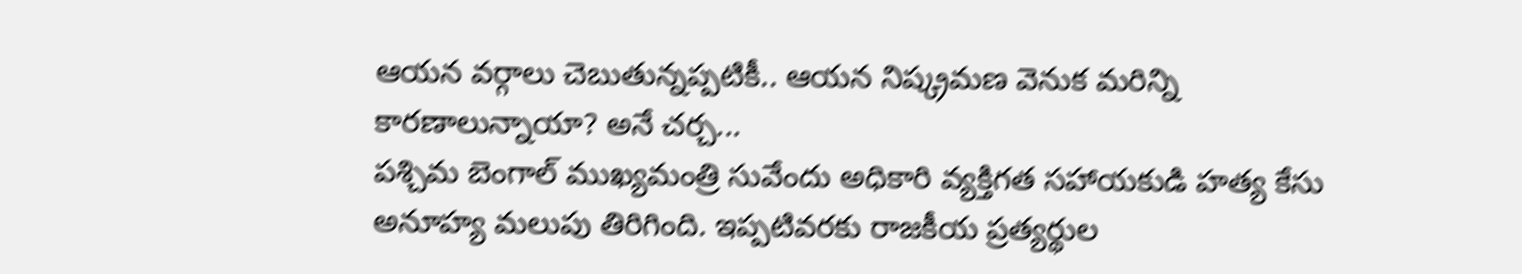ఆయన వర్గాలు చెబుతున్నప్పటికీ.. ఆయన నిష్క్రమణ వెనుక మరిన్ని కారణాలున్నాయా? అనే చర్చ...
పశ్చిమ బెంగాల్ ముఖ్యమంత్రి సువేందు అధికారి వ్యక్తిగత సహాయకుడి హత్య కేసు అనూహ్య మలుపు తిరిగింది. ఇప్పటివరకు రాజకీయ ప్రత్యర్థుల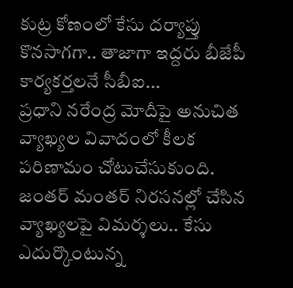కుట్ర కోణంలో కేసు దర్యాప్తు కొనసాగగా.. తాజాగా ఇద్దరు బీజేపీ కార్యకర్తలనే సీబీఐ...
ప్రధాని నరేంద్ర మోదీపై అనుచిత వ్యాఖ్యల వివాదంలో కీలక పరిణామం చోటుచేసుకుంది. జంతర్ మంతర్ నిరసనల్లో చేసిన వ్యాఖ్యలపై విమర్శలు.. కేసు ఎదుర్కొంటున్న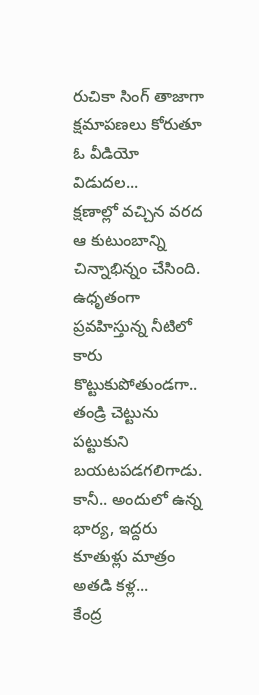రుచికా సింగ్ తాజాగా క్షమాపణలు కోరుతూ ఓ వీడియో విడుదల...
క్షణాల్లో వచ్చిన వరద ఆ కుటుంబాన్ని చిన్నాభిన్నం చేసింది. ఉధృతంగా ప్రవహిస్తున్న నీటిలో కారు కొట్టుకుపోతుండగా.. తండ్రి చెట్టును పట్టుకుని బయటపడగలిగాడు. కానీ.. అందులో ఉన్న భార్య, ఇద్దరు కూతుళ్లు మాత్రం అతడి కళ్ల...
కేంద్ర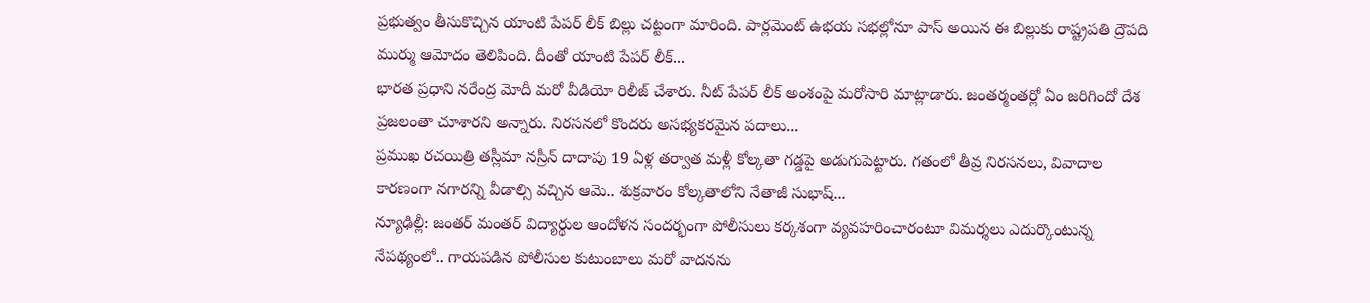ప్రభుత్వం తీసుకొచ్చిన యాంటి పేపర్ లీక్ బిల్లు చట్టంగా మారింది. పార్లమెంట్ ఉభయ సభల్లోనూ పాస్ అయిన ఈ బిల్లుకు రాష్ట్రపతి ద్రౌపది ముర్ము ఆమోదం తెలిపింది. దీంతో యాంటి పేపర్ లీక్...
భారత ప్రధాని నరేంద్ర మోదీ మరో వీడియో రిలీజ్ చేశారు. నీట్ పేపర్ లీక్ అంశంపై మరోసారి మాట్లాడారు. జంతర్మంతర్లో ఏం జరిగిందో దేశ ప్రజలంతా చూశారని అన్నారు. నిరసనలో కొందరు అసభ్యకరమైన పదాలు...
ప్రముఖ రచయిత్రి తస్లీమా నస్రీన్ దాదాపు 19 ఏళ్ల తర్వాత మళ్లీ కోల్కతా గడ్డపై అడుగుపెట్టారు. గతంలో తీవ్ర నిరసనలు, వివాదాల కారణంగా నగారన్ని వీడాల్సి వచ్చిన ఆమె.. శుక్రవారం కోల్కతాలోని నేతాజీ సుభాష్...
న్యూఢిల్లీ: జంతర్ మంతర్ విద్యార్థుల ఆందోళన సందర్భంగా పోలీసులు కర్కశంగా వ్యవహరించారంటూ విమర్శలు ఎదుర్కొంటున్న నేపథ్యంలో.. గాయపడిన పోలీసుల కుటుంబాలు మరో వాదనను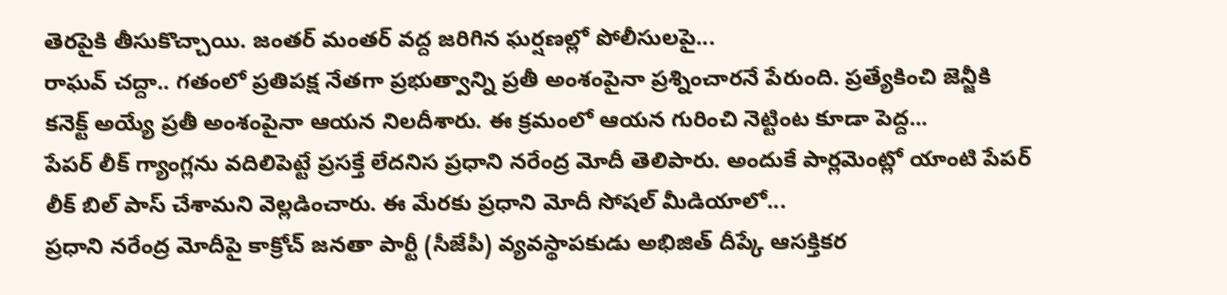తెరపైకి తీసుకొచ్చాయి. జంతర్ మంతర్ వద్ద జరిగిన ఘర్షణల్లో పోలీసులపై...
రాఘవ్ చద్దా.. గతంలో ప్రతిపక్ష నేతగా ప్రభుత్వాన్ని ప్రతీ అంశంపైనా ప్రశ్నించారనే పేరుంది. ప్రత్యేకించి జెన్జీకి కనెక్ట్ అయ్యే ప్రతీ అంశంపైనా ఆయన నిలదీశారు. ఈ క్రమంలో ఆయన గురించి నెట్టింట కూడా పెద్ద...
పేపర్ లీక్ గ్యాంగ్లను వదిలిపెట్టే ప్రసక్తే లేదనిస ప్రధాని నరేంద్ర మోదీ తెలిపారు. అందుకే పార్లమెంట్లో యాంటి పేపర్ లీక్ బిల్ పాస్ చేశామని వెల్లడించారు. ఈ మేరకు ప్రధాని మోదీ సోషల్ మీడియాలో...
ప్రధాని నరేంద్ర మోదీపై కాక్రోచ్ జనతా పార్టీ (సీజేపీ) వ్యవస్థాపకుడు అభిజిత్ దీప్కే ఆసక్తికర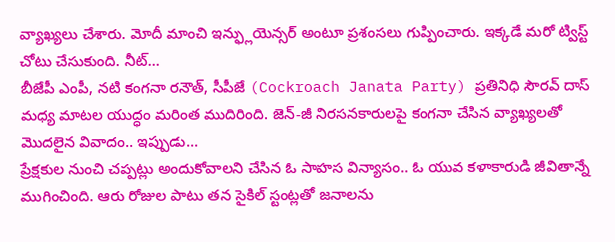వ్యాఖ్యలు చేశారు. మోదీ మాంచి ఇన్ఫ్లుయెన్సర్ అంటూ ప్రశంసలు గుప్పించారు. ఇక్కడే మరో ట్విస్ట్ చోటు చేసుకుంది. నీట్...
బీజేపీ ఎంపీ, నటి కంగనా రనౌత్, సీపీజే (Cockroach Janata Party) ప్రతినిధి సౌరవ్ దాస్ మధ్య మాటల యుద్ధం మరింత ముదిరింది. జెన్-జీ నిరసనకారులపై కంగనా చేసిన వ్యాఖ్యలతో మొదలైన వివాదం.. ఇప్పుడు...
ప్రేక్షకుల నుంచి చప్పట్లు అందుకోవాలని చేసిన ఓ సాహస విన్యాసం.. ఓ యువ కళాకారుడి జీవితాన్నే ముగించింది. ఆరు రోజుల పాటు తన సైకిల్ స్టంట్లతో జనాలను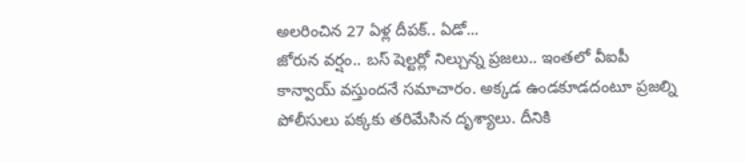అలరించిన 27 ఏళ్ల దీపక్.. ఏడో...
జోరున వర్షం.. బస్ షెల్టర్లో నిల్చున్న ప్రజలు.. ఇంతలో వీఐపీ కాన్వాయ్ వస్తుందనే సమాచారం. అక్కడ ఉండకూడదంటూ ప్రజల్ని పోలీసులు పక్కకు తరిమేసిన దృశ్యాలు. దీనికి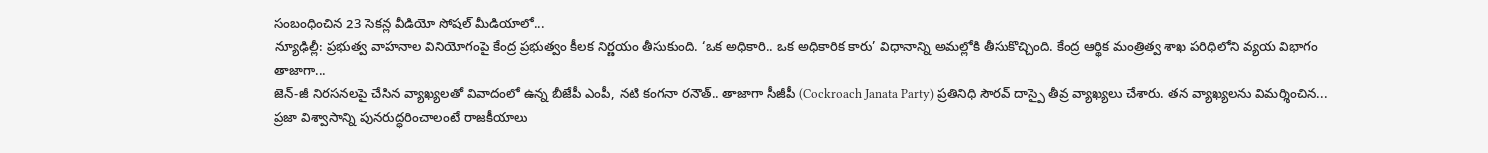సంబంధించిన 23 సెకన్ల వీడియో సోషల్ మీడియాలో...
న్యూఢిల్లీ: ప్రభుత్వ వాహనాల వినియోగంపై కేంద్ర ప్రభుత్వం కీలక నిర్ణయం తీసుకుంది. ‘ఒక అధికారి.. ఒక అధికారిక కారు’ విధానాన్ని అమల్లోకి తీసుకొచ్చింది. కేంద్ర ఆర్థిక మంత్రిత్వ శాఖ పరిధిలోని వ్యయ విభాగం తాజాగా...
జెన్-జీ నిరసనలపై చేసిన వ్యాఖ్యలతో వివాదంలో ఉన్న బీజేపీ ఎంపీ, నటి కంగనా రనౌత్.. తాజాగా సీజీపీ (Cockroach Janata Party) ప్రతినిధి సౌరవ్ దాస్పై తీవ్ర వ్యాఖ్యలు చేశారు. తన వ్యాఖ్యలను విమర్శించిన...
ప్రజా విశ్వాసాన్ని పునరుద్ధరించాలంటే రాజకీయాలు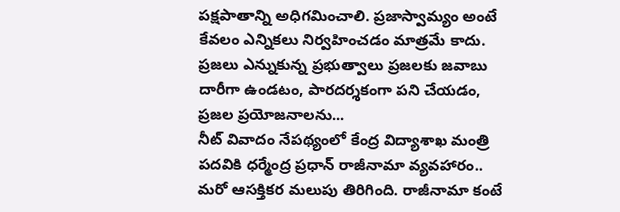పక్షపాతాన్ని అధిగమించాలి. ప్రజాస్వామ్యం అంటే కేవలం ఎన్నికలు నిర్వహించడం మాత్రమే కాదు. ప్రజలు ఎన్నుకున్న ప్రభుత్వాలు ప్రజలకు జవాబు దారీగా ఉండటం, పారదర్శకంగా పని చేయడం, ప్రజల ప్రయోజనాలను...
నీట్ వివాదం నేపథ్యంలో కేంద్ర విద్యాశాఖ మంత్రి పదవికి ధర్మేంద్ర ప్రధాన్ రాజీనామా వ్యవహారం.. మరో ఆసక్తికర మలుపు తిరిగింది. రాజీనామా కంటే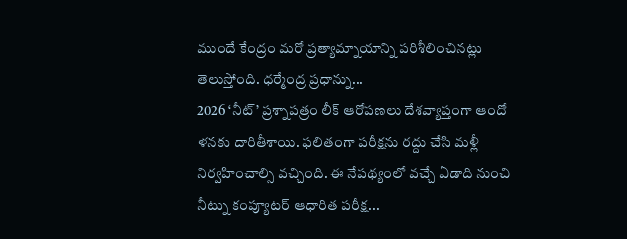ముందే కేంద్రం మరో ప్రత్యామ్నాయాన్ని పరిశీలించినట్లు తెలుస్తోంది. ధర్మేంద్ర ప్రధాన్ను...
2026 ‘నీట్’ ప్రశ్నాపత్రం లీక్ ఆరోపణలు దేశవ్యాప్తంగా ఆందో ళనకు దారితీశాయి. ఫలితంగా పరీక్షను రద్దు చేసి మళ్లీ నిర్వహించాల్సి వచ్చింది. ఈ నేపథ్యంలో వచ్చే ఏడాది నుంచి నీట్ను కంప్యూటర్ ఆధారిత పరీక్ష...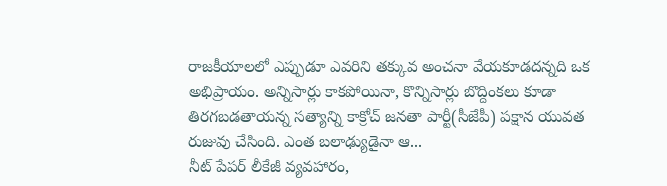రాజకీయాలలో ఎప్పుడూ ఎవరిని తక్కువ అంచనా వేయకూడదన్నది ఒక అభిప్రాయం. అన్నిసార్లు కాకపోయినా, కొన్నిసార్లు బొద్దింకలు కూడా తిరగబడతాయన్న సత్యాన్ని కాక్రోచ్ జనతా పార్టీ(సీజేపీ) పక్షాన యువత రుజువు చేసింది. ఎంత బలాఢ్యుడైనా ఆ...
నీట్ పేపర్ లీకేజీ వ్యవహారం,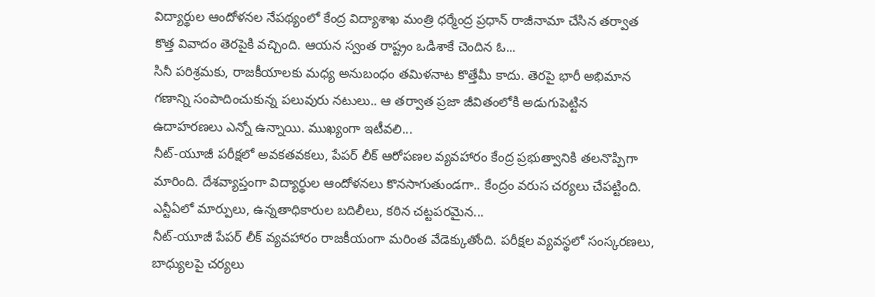విద్యార్థుల ఆందోళనల నేపథ్యంలో కేంద్ర విద్యాశాఖ మంత్రి ధర్మేంద్ర ప్రధాన్ రాజీనామా చేసిన తర్వాత కొత్త వివాదం తెరపైకి వచ్చింది. ఆయన స్వంత రాష్ట్రం ఒడిశాకే చెందిన ఓ...
సినీ పరిశ్రమకు, రాజకీయాలకు మధ్య అనుబంధం తమిళనాట కొత్తేమీ కాదు. తెరపై భారీ అభిమాన గణాన్ని సంపాదించుకున్న పలువురు నటులు.. ఆ తర్వాత ప్రజా జీవితంలోకి అడుగుపెట్టిన ఉదాహరణలు ఎన్నో ఉన్నాయి. ముఖ్యంగా ఇటీవలి...
నీట్-యూజీ పరీక్షలో అవకతవకలు, పేపర్ లీక్ ఆరోపణల వ్యవహారం కేంద్ర ప్రభుత్వానికి తలనొప్పిగా మారింది. దేశవ్యాప్తంగా విద్యార్థుల ఆందోళనలు కొనసాగుతుండగా.. కేంద్రం వరుస చర్యలు చేపట్టింది. ఎన్టీఏలో మార్పులు, ఉన్నతాధికారుల బదిలీలు, కఠిన చట్టపరమైన...
నీట్-యూజీ పేపర్ లీక్ వ్యవహారం రాజకీయంగా మరింత వేడెక్కుతోంది. పరీక్షల వ్యవస్థలో సంస్కరణలు, బాధ్యులపై చర్యలు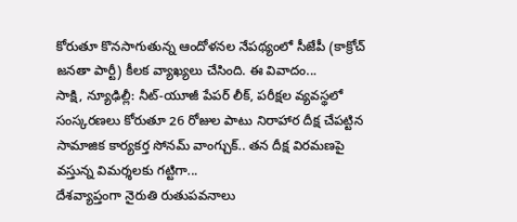కోరుతూ కొనసాగుతున్న ఆందోళనల నేపథ్యంలో సీజేపీ (కాక్రోచ్ జనతా పార్టీ) కీలక వ్యాఖ్యలు చేసింది. ఈ వివాదం...
సాక్షి, న్యూఢిల్లీ: నీట్-యూజీ పేపర్ లీక్, పరీక్షల వ్యవస్థలో సంస్కరణలు కోరుతూ 26 రోజుల పాటు నిరాహార దీక్ష చేపట్టిన సామాజిక కార్యకర్త సోనమ్ వాంగ్చుక్.. తన దీక్ష విరమణపై వస్తున్న విమర్శలకు గట్టిగా...
దేశవ్యాప్తంగా నైరుతి రుతుపవనాలు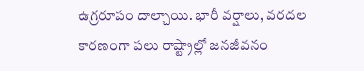ఉగ్రరూపం దాల్చాయి. భారీ వర్షాలు, వరదల కారణంగా పలు రాష్ట్రాల్లో జనజీవనం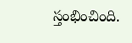స్తంభించింది.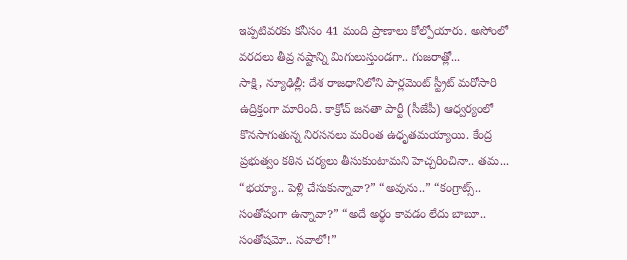ఇప్పటివరకు కనీసం 41 మంది ప్రాణాలు కోల్పోయారు. అసోంలో వరదలు తీవ్ర నష్టాన్ని మిగులుస్తుండగా.. గుజరాత్లో...
సాక్షి, న్యూఢిల్లీ: దేశ రాజధానిలోని పార్లమెంట్ స్ట్రీట్ మరోసారి ఉద్రిక్తంగా మారింది. కాక్రోచ్ జనతా పార్టీ (సీజేపీ) ఆధ్వర్యంలో కొనసాగుతున్న నిరసనలు మరింత ఉధృతమయ్యాయి. కేంద్ర ప్రభుత్వం కఠిన చర్యలు తీసుకుంటామని హెచ్చరించినా.. తమ...
“భయ్యా.. పెళ్లి చేసుకున్నావా?” “అవును..” “కంగ్రాట్స్.. సంతోషంగా ఉన్నావా?” “అదే అర్థం కావడం లేదు బాబూ.. సంతోషమో.. సవాలో!”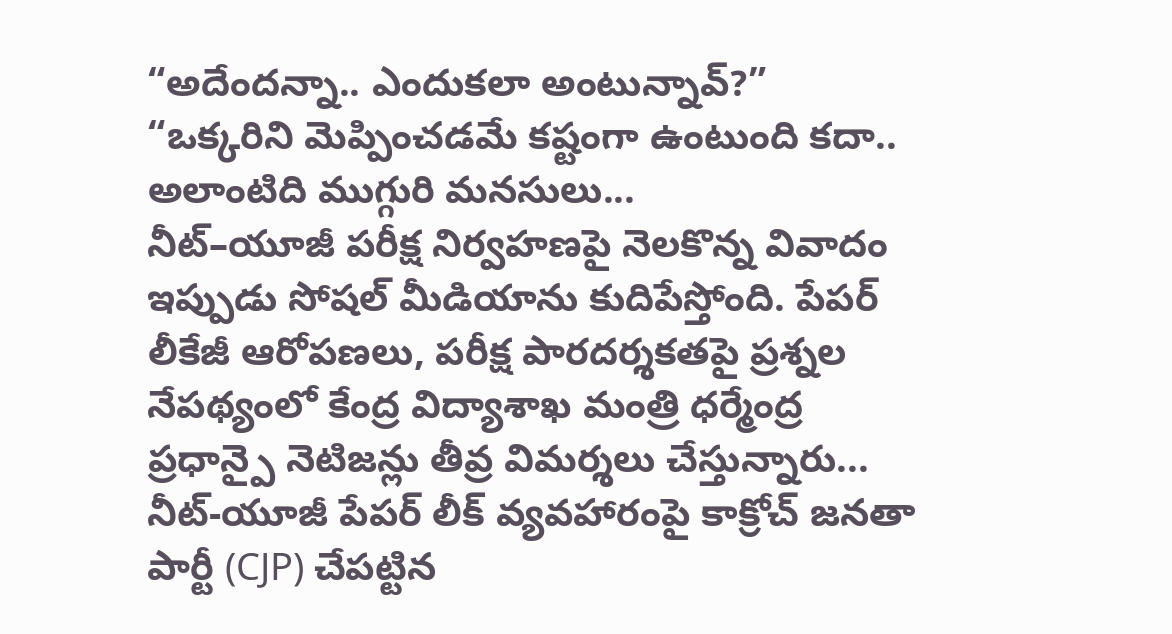“అదేందన్నా.. ఎందుకలా అంటున్నావ్?” “ఒక్కరిని మెప్పించడమే కష్టంగా ఉంటుంది కదా.. అలాంటిది ముగ్గురి మనసులు...
నీట్–యూజీ పరీక్ష నిర్వహణపై నెలకొన్న వివాదం ఇప్పుడు సోషల్ మీడియాను కుదిపేస్తోంది. పేపర్ లీకేజీ ఆరోపణలు, పరీక్ష పారదర్శకతపై ప్రశ్నల నేపథ్యంలో కేంద్ర విద్యాశాఖ మంత్రి ధర్మేంద్ర ప్రధాన్పై నెటిజన్లు తీవ్ర విమర్శలు చేస్తున్నారు...
నీట్-యూజీ పేపర్ లీక్ వ్యవహారంపై కాక్రోచ్ జనతా పార్టీ (CJP) చేపట్టిన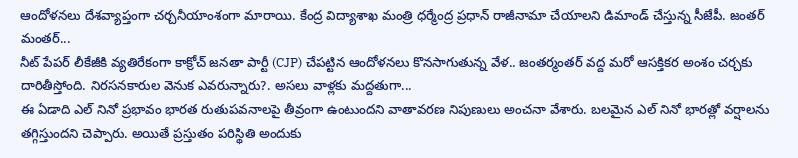ఆందోళనలు దేశవ్యాప్తంగా చర్చనీయాంశంగా మారాయి. కేంద్ర విద్యాశాఖ మంత్రి ధర్మేంద్ర ప్రధాన్ రాజీనామా చేయాలని డిమాండ్ చేస్తున్న సీజేపీ. జంతర్ మంతర్...
నీట్ పేపర్ లీకేజీకి వ్యతిరేకంగా కాక్రోచ్ జనతా పార్టీ (CJP) చేపట్టిన ఆందోళనలు కొనసాగుతున్న వేళ.. జంతర్మంతర్ వద్ద మరో ఆసక్తికర అంశం చర్చకు దారితీస్తోంది. నిరసనకారుల వెనుక ఎవరున్నారు?. అసలు వాళ్లకు మద్దతుగా...
ఈ ఏడాది ఎల్ నినో ప్రభావం భారత రుతుపవనాలపై తీవ్రంగా ఉంటుందని వాతావరణ నిపుణులు అంచనా వేశారు. బలమైన ఎల్ నినో భారత్లో వర్షాలను తగ్గిస్తుందని చెప్పారు. అయితే ప్రస్తుతం పరిస్థితి అందుకు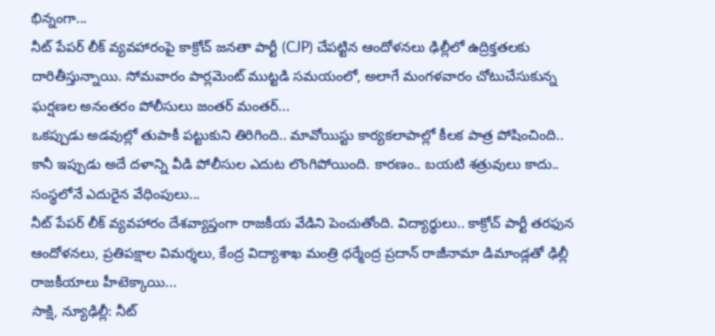భిన్నంగా...
నీట్ పేపర్ లీక్ వ్యవహారంపై కాక్రోచ్ జనతా పార్టీ (CJP) చేపట్టిన ఆందోళనలు ఢిల్లీలో ఉద్రిక్తతలకు దారితీస్తున్నాయి. సోమవారం పార్లమెంట్ ముట్టడి సమయంలో, అలాగే మంగళవారం చోటుచేసుకున్న ఘర్షణల అనంతరం పోలీసులు జంతర్ మంతర్...
ఒకప్పుడు అడవుల్లో తుపాకీ పట్టుకుని తిరిగింది.. మావోయిస్టు కార్యకలాపాల్లో కీలక పాత్ర పోషించింది.. కానీ ఇప్పుడు అదే దళాన్ని వీడి పోలీసుల ఎదుట లొంగిపోయింది. కారణం.. బయటి శత్రువులు కాదు.. సంస్థలోనే ఎదురైన వేధింపులు...
నీట్ పేపర్ లీక్ వ్యవహారం దేశవ్యాప్తంగా రాజకీయ వేడిని పెంచుతోంది. విద్యార్థులు.. కాక్రోచ్ పార్టీ తరఫున ఆందోళనలు, ప్రతిపక్షాల విమర్శలు, కేంద్ర విద్యాశాఖ మంత్రి ధర్మేంద్ర ప్రదాన్ రాజీనామా డిమాండ్లతో ఢిల్లీ రాజకీయాలు హీటెక్కాయి...
సాక్షి, న్యూఢిల్లీ: నీట్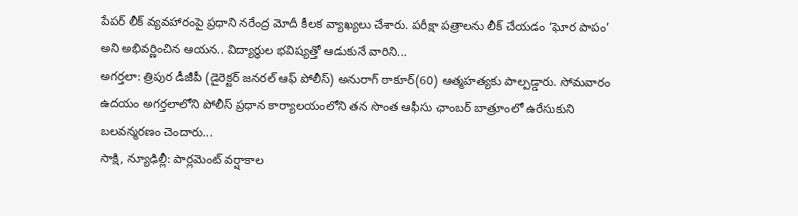పేపర్ లీక్ వ్యవహారంపై ప్రధాని నరేంద్ర మోదీ కీలక వ్యాఖ్యలు చేశారు. పరీక్షా పత్రాలను లీక్ చేయడం ‘ఘోర పాపం’ అని అభివర్ణించిన ఆయన.. విద్యార్థుల భవిష్యత్తో ఆడుకునే వారిని...
అగర్తలా: త్రిపుర డీజీపీ (డైరెక్టర్ జనరల్ ఆఫ్ పోలీస్) అనురాగ్ ఠాకూర్(60) ఆత్మహత్యకు పాల్పడ్డారు. సోమవారం ఉదయం అగర్తలాలోని పోలీస్ ప్రధాన కార్యాలయంలోని తన సొంత ఆఫీసు ఛాంబర్ బాత్రూంలో ఉరేసుకుని బలవన్మరణం చెందారు...
సాక్షి, న్యూఢిల్లీ: పార్లమెంట్ వర్షాకాల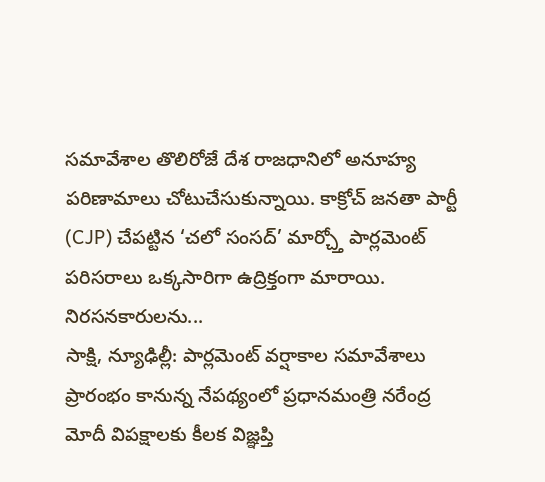సమావేశాల తొలిరోజే దేశ రాజధానిలో అనూహ్య పరిణామాలు చోటుచేసుకున్నాయి. కాక్రోచ్ జనతా పార్టీ (CJP) చేపట్టిన ‘చలో సంసద్’ మార్చ్తో పార్లమెంట్ పరిసరాలు ఒక్కసారిగా ఉద్రిక్తంగా మారాయి. నిరసనకారులను...
సాక్షి, న్యూఢిల్లీ: పార్లమెంట్ వర్షాకాల సమావేశాలు ప్రారంభం కానున్న నేపథ్యంలో ప్రధానమంత్రి నరేంద్ర మోదీ విపక్షాలకు కీలక విజ్ఞప్తి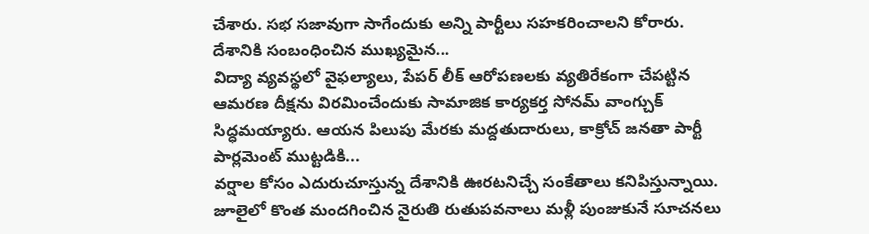చేశారు. సభ సజావుగా సాగేందుకు అన్ని పార్టీలు సహకరించాలని కోరారు. దేశానికి సంబంధించిన ముఖ్యమైన...
విద్యా వ్యవస్థలో వైఫల్యాలు, పేపర్ లీక్ ఆరోపణలకు వ్యతిరేకంగా చేపట్టిన ఆమరణ దీక్షను విరమించేందుకు సామాజిక కార్యకర్త సోనమ్ వాంగ్చుక్ సిద్ధమయ్యారు. ఆయన పిలుపు మేరకు మద్దతుదారులు, కాక్రోచ్ జనతా పార్టీ పార్లమెంట్ ముట్టడికి...
వర్షాల కోసం ఎదురుచూస్తున్న దేశానికి ఊరటనిచ్చే సంకేతాలు కనిపిస్తున్నాయి. జూలైలో కొంత మందగించిన నైరుతి రుతుపవనాలు మళ్లీ పుంజుకునే సూచనలు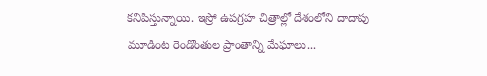కనిపిస్తున్నాయి. ఇస్రో ఉపగ్రహ చిత్రాల్లో దేశంలోని దాదాపు మూడింట రెండొంతుల ప్రాంతాన్ని మేఘాలు...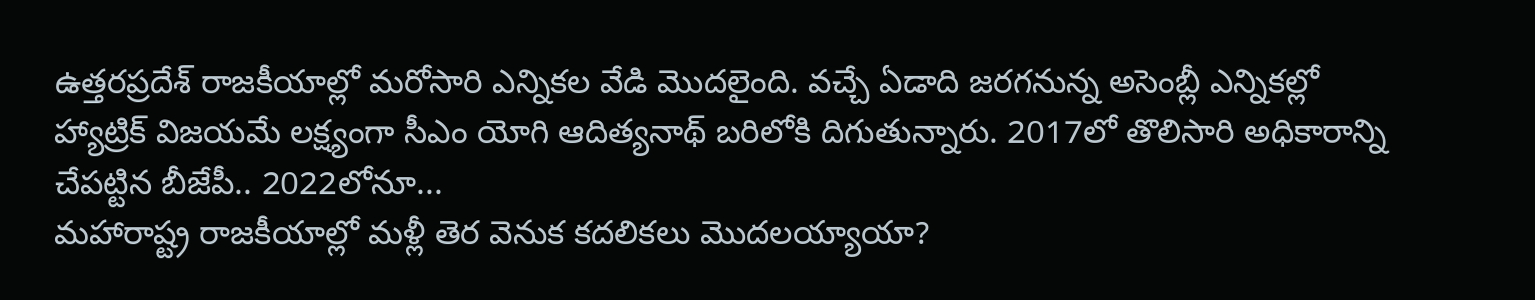ఉత్తరప్రదేశ్ రాజకీయాల్లో మరోసారి ఎన్నికల వేడి మొదలైంది. వచ్చే ఏడాది జరగనున్న అసెంబ్లీ ఎన్నికల్లో హ్యాట్రిక్ విజయమే లక్ష్యంగా సీఎం యోగి ఆదిత్యనాథ్ బరిలోకి దిగుతున్నారు. 2017లో తొలిసారి అధికారాన్ని చేపట్టిన బీజేపీ.. 2022లోనూ...
మహారాష్ట్ర రాజకీయాల్లో మళ్లీ తెర వెనుక కదలికలు మొదలయ్యాయా?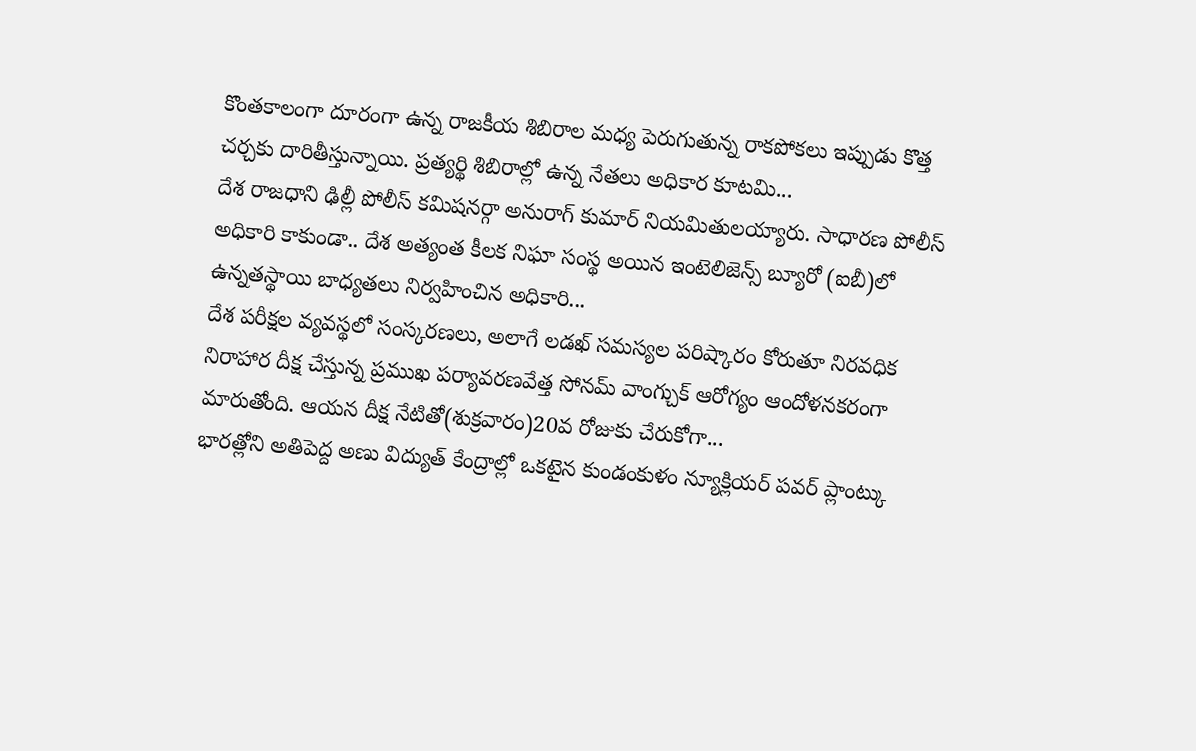కొంతకాలంగా దూరంగా ఉన్న రాజకీయ శిబిరాల మధ్య పెరుగుతున్న రాకపోకలు ఇప్పుడు కొత్త చర్చకు దారితీస్తున్నాయి. ప్రత్యర్థి శిబిరాల్లో ఉన్న నేతలు అధికార కూటమి...
దేశ రాజధాని ఢిల్లీ పోలీస్ కమిషనర్గా అనురాగ్ కుమార్ నియమితులయ్యారు. సాధారణ పోలీస్ అధికారి కాకుండా.. దేశ అత్యంత కీలక నిఘా సంస్థ అయిన ఇంటెలిజెన్స్ బ్యూరో (ఐబీ)లో ఉన్నతస్థాయి బాధ్యతలు నిర్వహించిన అధికారి...
దేశ పరీక్షల వ్యవస్థలో సంస్కరణలు, అలాగే లడఖ్ సమస్యల పరిష్కారం కోరుతూ నిరవధిక నిరాహార దీక్ష చేస్తున్న ప్రముఖ పర్యావరణవేత్త సోనమ్ వాంగ్చుక్ ఆరోగ్యం ఆందోళనకరంగా మారుతోంది. ఆయన దీక్ష నేటితో(శుక్రవారం)20వ రోజుకు చేరుకోగా...
భారత్లోని అతిపెద్ద అణు విద్యుత్ కేంద్రాల్లో ఒకటైన కుండంకుళం న్యూక్లియర్ పవర్ ప్లాంట్కు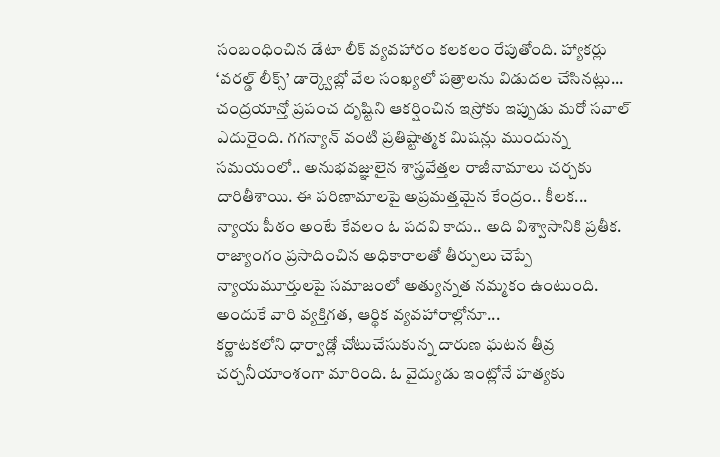సంబంధించిన డేటా లీక్ వ్యవహారం కలకలం రేపుతోంది. హ్యాకర్లు ‘వరల్డ్ లీక్స్’ డార్క్వెబ్లో వేల సంఖ్యలో పత్రాలను విడుదల చేసినట్లు...
చంద్రయాన్తో ప్రపంచ దృష్టిని ఆకర్షించిన ఇస్రోకు ఇప్పుడు మరో సవాల్ ఎదురైంది. గగన్యాన్ వంటి ప్రతిష్టాత్మక మిషన్లు ముందున్న సమయంలో.. అనుభవజ్ఞులైన శాస్త్రవేత్తల రాజీనామాలు చర్చకు దారితీశాయి. ఈ పరిణామాలపై అప్రమత్తమైన కేంద్రం.. కీలక...
న్యాయ పీఠం అంటే కేవలం ఓ పదవి కాదు.. అది విశ్వాసానికి ప్రతీక. రాజ్యాంగం ప్రసాదించిన అధికారాలతో తీర్పులు చెప్పే న్యాయమూర్తులపై సమాజంలో అత్యున్నత నమ్మకం ఉంటుంది. అందుకే వారి వ్యక్తిగత, ఆర్థిక వ్యవహారాల్లోనూ...
కర్ణాటకలోని ధార్వాడ్లో చోటుచేసుకున్న దారుణ ఘటన తీవ్ర చర్చనీయాంశంగా మారింది. ఓ వైద్యుడు ఇంట్లోనే హత్యకు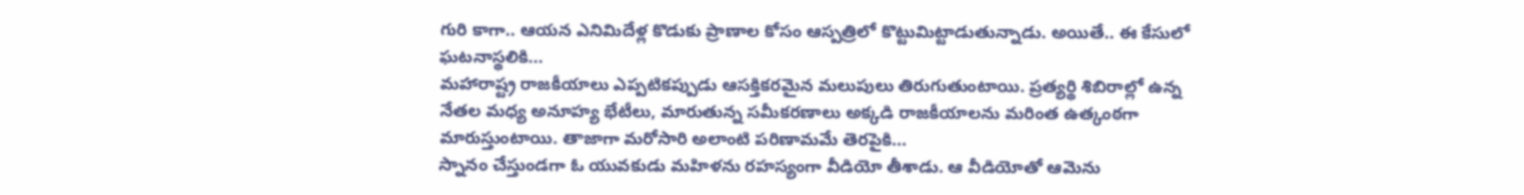గురి కాగా.. ఆయన ఎనిమిదేళ్ల కొడుకు ప్రాణాల కోసం ఆస్పత్రిలో కొట్టుమిట్టాడుతున్నాడు. అయితే.. ఈ కేసులో ఘటనాస్థలికి...
మహారాష్ట్ర రాజకీయాలు ఎప్పటికప్పుడు ఆసక్తికరమైన మలుపులు తిరుగుతుంటాయి. ప్రత్యర్థి శిబిరాల్లో ఉన్న నేతల మధ్య అనూహ్య భేటీలు, మారుతున్న సమీకరణాలు అక్కడి రాజకీయాలను మరింత ఉత్కంఠగా మారుస్తుంటాయి. తాజాగా మరోసారి అలాంటి పరిణామమే తెరపైకి...
స్నానం చేస్తుండగా ఓ యువకుడు మహిళను రహస్యంగా వీడియో తీశాడు. ఆ వీడియోతో ఆమెను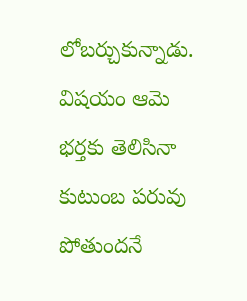లోబర్చుకున్నాడు. విషయం ఆమె భర్తకు తెలిసినా కుటుంబ పరువు పోతుందనే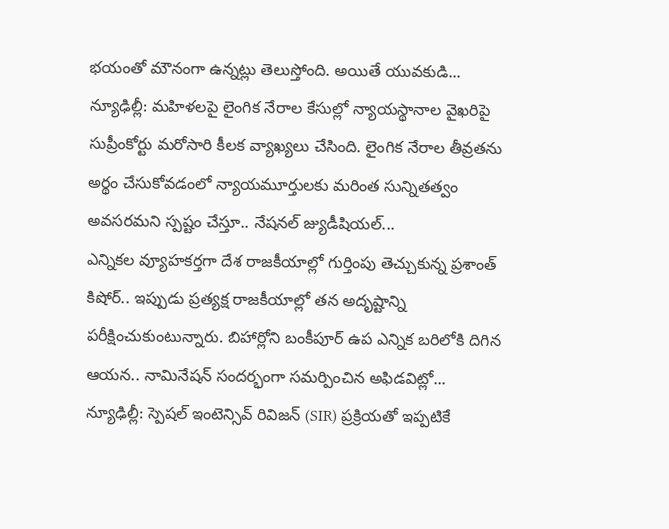భయంతో మౌనంగా ఉన్నట్లు తెలుస్తోంది. అయితే యువకుడి...
న్యూఢిల్లీ: మహిళలపై లైంగిక నేరాల కేసుల్లో న్యాయస్థానాల వైఖరిపై సుప్రీంకోర్టు మరోసారి కీలక వ్యాఖ్యలు చేసింది. లైంగిక నేరాల తీవ్రతను అర్థం చేసుకోవడంలో న్యాయమూర్తులకు మరింత సున్నితత్వం అవసరమని స్పష్టం చేస్తూ.. నేషనల్ జ్యుడీషియల్...
ఎన్నికల వ్యూహకర్తగా దేశ రాజకీయాల్లో గుర్తింపు తెచ్చుకున్న ప్రశాంత్ కిషోర్.. ఇప్పుడు ప్రత్యక్ష రాజకీయాల్లో తన అదృష్టాన్ని పరీక్షించుకుంటున్నారు. బిహార్లోని బంకీపూర్ ఉప ఎన్నిక బరిలోకి దిగిన ఆయన.. నామినేషన్ సందర్భంగా సమర్పించిన అఫిడవిట్లో...
న్యూఢిల్లీ: స్పెషల్ ఇంటెన్సివ్ రివిజన్ (SIR) ప్రక్రియతో ఇప్పటికే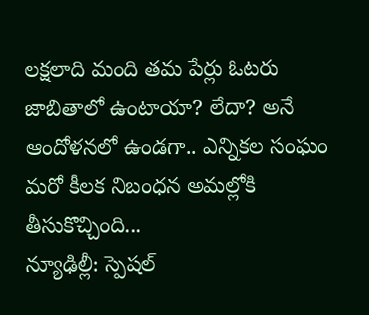లక్షలాది మంది తమ పేర్లు ఓటరు జాబితాలో ఉంటాయా? లేదా? అనే ఆందోళనలో ఉండగా.. ఎన్నికల సంఘం మరో కీలక నిబంధన అమల్లోకి తీసుకొచ్చింది...
న్యూఢిల్లీ: స్పెషల్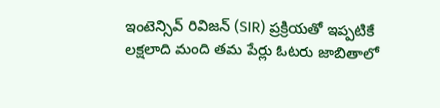ఇంటెన్సివ్ రివిజన్ (SIR) ప్రక్రియతో ఇప్పటికే లక్షలాది మంది తమ పేర్లు ఓటరు జాబితాలో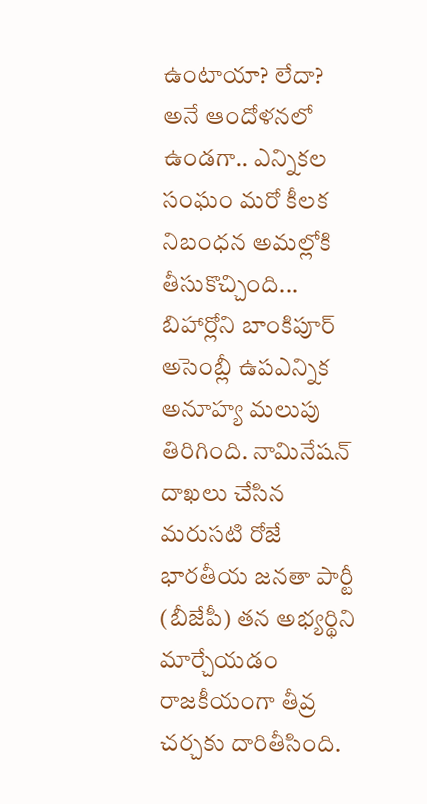ఉంటాయా? లేదా? అనే ఆందోళనలో ఉండగా.. ఎన్నికల సంఘం మరో కీలక నిబంధన అమల్లోకి తీసుకొచ్చింది...
బిహార్లోని బాంకిపూర్ అసెంబ్లీ ఉపఎన్నిక అనూహ్య మలుపు తిరిగింది. నామినేషన్ దాఖలు చేసిన మరుసటి రోజే భారతీయ జనతా పార్టీ (బీజేపీ) తన అభ్యర్థిని మార్చేయడం రాజకీయంగా తీవ్ర చర్చకు దారితీసింది.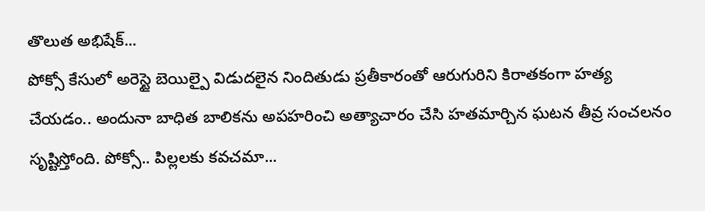తొలుత అభిషేక్...
పోక్సో కేసులో అరెస్టై బెయిల్పై విడుదలైన నిందితుడు ప్రతీకారంతో ఆరుగురిని కిరాతకంగా హత్య చేయడం.. అందునా బాధిత బాలికను అపహరించి అత్యాచారం చేసి హతమార్చిన ఘటన తీవ్ర సంచలనం సృష్టిస్తోంది. పోక్సో.. పిల్లలకు కవచమా...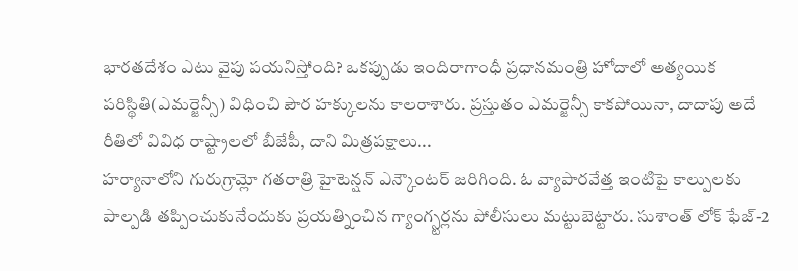భారతదేశం ఎటు వైపు పయనిస్తోంది? ఒకప్పుడు ఇందిరాగాంధీ ప్రధానమంత్రి హోదాలో అత్యయిక పరిస్థితి(ఎమర్జెన్సీ) విధించి పౌర హక్కులను కాలరాశారు. ప్రస్తుతం ఎమర్జెన్సీ కాకపోయినా, దాదాపు అదే రీతిలో వివిధ రాష్ట్రాలలో బీజేపీ, దాని మిత్రపక్షాలు...
హర్యానాలోని గురుగ్రామ్లో గతరాత్రి హైటెన్షన్ ఎన్కౌంటర్ జరిగింది. ఓ వ్యాపారవేత్త ఇంటిపై కాల్పులకు పాల్పడి తప్పించుకునేందుకు ప్రయత్నించిన గ్యాంగ్స్టర్లను పోలీసులు మట్టుబెట్టారు. సుశాంత్ లోక్ ఫేజ్-2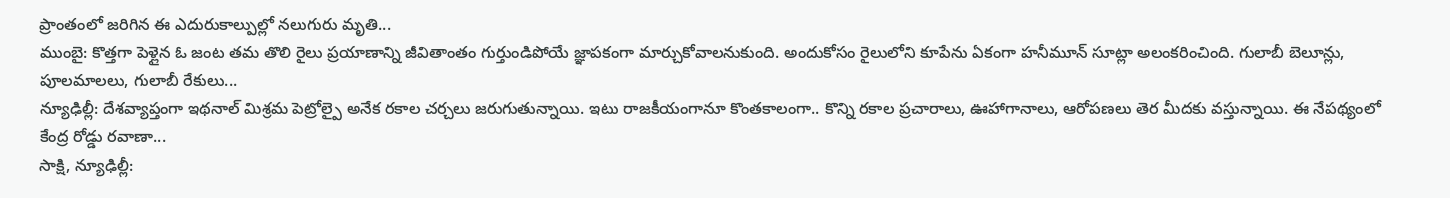ప్రాంతంలో జరిగిన ఈ ఎదురుకాల్పుల్లో నలుగురు మృతి...
ముంబై: కొత్తగా పెళ్లైన ఓ జంట తమ తొలి రైలు ప్రయాణాన్ని జీవితాంతం గుర్తుండిపోయే జ్ఞాపకంగా మార్చుకోవాలనుకుంది. అందుకోసం రైలులోని కూపేను ఏకంగా హనీమూన్ సూట్లా అలంకరించింది. గులాబీ బెలూన్లు, పూలమాలలు, గులాబీ రేకులు...
న్యూఢిల్లీ: దేశవ్యాప్తంగా ఇథనాల్ మిశ్రమ పెట్రోల్పై అనేక రకాల చర్చలు జరుగుతున్నాయి. ఇటు రాజకీయంగానూ కొంతకాలంగా.. కొన్ని రకాల ప్రచారాలు, ఊహాగానాలు, ఆరోపణలు తెర మీదకు వస్తున్నాయి. ఈ నేపథ్యంలో కేంద్ర రోడ్డు రవాణా...
సాక్షి, న్యూఢిల్లీ: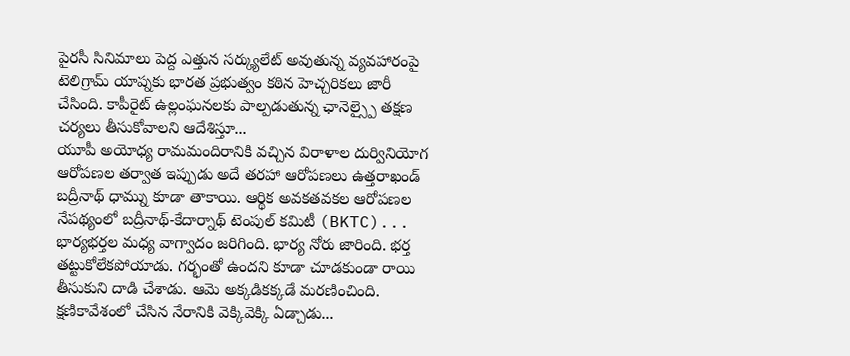పైరసీ సినిమాలు పెద్ద ఎత్తున సర్క్యులేట్ అవుతున్న వ్యవహారంపై టెలిగ్రామ్ యాప్నకు భారత ప్రభుత్వం కఠిన హెచ్చరికలు జారీ చేసింది. కాపీరైట్ ఉల్లంఘనలకు పాల్పడుతున్న ఛానెల్స్పై తక్షణ చర్యలు తీసుకోవాలని ఆదేశిస్తూ...
యూపీ అయోధ్య రామమందిరానికి వచ్చిన విరాళాల దుర్వినియోగ ఆరోపణల తర్వాత ఇప్పుడు అదే తరహా ఆరోపణలు ఉత్తరాఖండ్ బద్రీనాథ్ ధామ్ను కూడా తాకాయి. ఆర్థిక అవకతవకల ఆరోపణల నేపథ్యంలో బద్రీనాథ్-కేదార్నాథ్ టెంపుల్ కమిటీ (BKTC)...
భార్యభర్తల మధ్య వాగ్వాదం జరిగింది. భార్య నోరు జారింది. భర్త తట్టుకోలేకపోయాడు. గర్భంతో ఉందని కూడా చూడకుండా రాయి తీసుకుని దాడి చేశాడు. ఆమె అక్కడికక్కడే మరణించింది. క్షణికావేశంలో చేసిన నేరానికి వెక్కివెక్కి ఏడ్చాడు...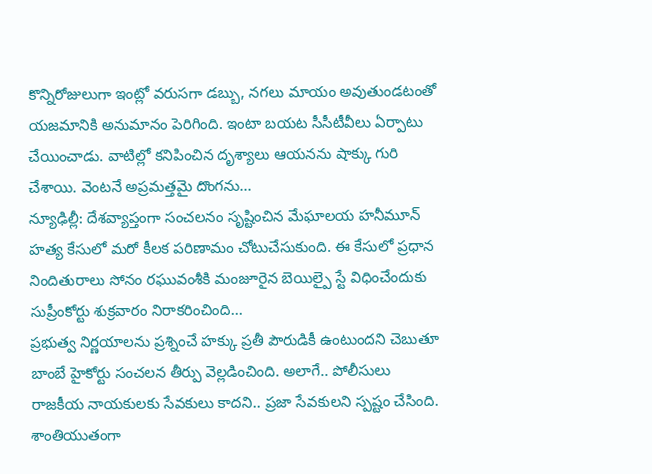కొన్నిరోజులుగా ఇంట్లో వరుసగా డబ్బు, నగలు మాయం అవుతుండటంతో యజమానికి అనుమానం పెరిగింది. ఇంటా బయట సీసీటీవీలు ఏర్పాటు చేయించాడు. వాటిల్లో కనిపించిన దృశ్యాలు ఆయనను షాక్కు గురి చేశాయి. వెంటనే అప్రమత్తమై దొంగను...
న్యూఢిల్లీ: దేశవ్యాప్తంగా సంచలనం సృష్టించిన మేఘాలయ హనీమూన్ హత్య కేసులో మరో కీలక పరిణామం చోటుచేసుకుంది. ఈ కేసులో ప్రధాన నిందితురాలు సోనం రఘువంశీకి మంజూరైన బెయిల్పై స్టే విధించేందుకు సుప్రీంకోర్టు శుక్రవారం నిరాకరించింది...
ప్రభుత్వ నిర్ణయాలను ప్రశ్నించే హక్కు ప్రతీ పౌరుడికీ ఉంటుందని చెబుతూ బాంబే హైకోర్టు సంచలన తీర్పు వెల్లడించింది. అలాగే.. పోలీసులు రాజకీయ నాయకులకు సేవకులు కాదని.. ప్రజా సేవకులని స్పష్టం చేసింది. శాంతియుతంగా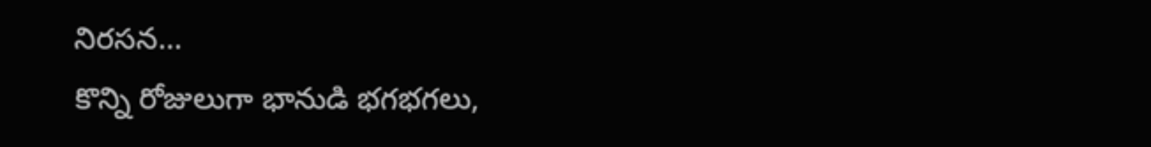నిరసన...
కొన్ని రోజులుగా భానుడి భగభగలు,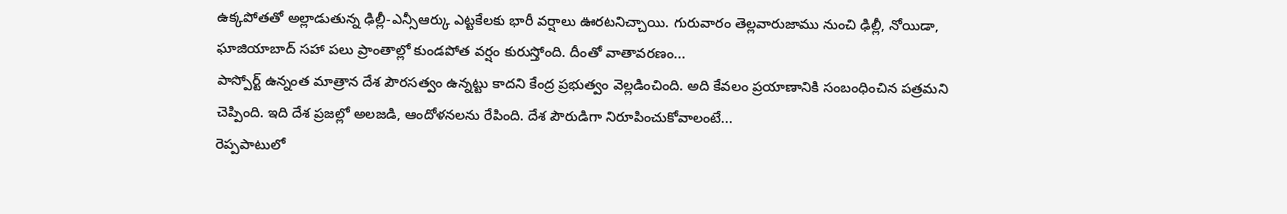ఉక్కపోతతో అల్లాడుతున్న ఢిల్లీ-ఎన్సీఆర్కు ఎట్టకేలకు భారీ వర్షాలు ఊరటనిచ్చాయి. గురువారం తెల్లవారుజాము నుంచి ఢిల్లీ, నోయిడా, ఘాజియాబాద్ సహా పలు ప్రాంతాల్లో కుండపోత వర్షం కురుస్తోంది. దీంతో వాతావరణం...
పాస్పోర్ట్ ఉన్నంత మాత్రాన దేశ పౌరసత్వం ఉన్నట్టు కాదని కేంద్ర ప్రభుత్వం వెల్లడించింది. అది కేవలం ప్రయాణానికి సంబంధించిన పత్రమని చెప్పింది. ఇది దేశ ప్రజల్లో అలజడి, ఆందోళనలను రేపింది. దేశ పౌరుడిగా నిరూపించుకోవాలంటే...
రెప్పపాటులో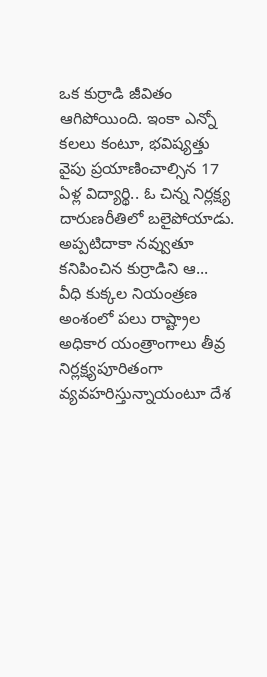ఒక కుర్రాడి జీవితం ఆగిపోయింది. ఇంకా ఎన్నో కలలు కంటూ, భవిష్యత్తు వైపు ప్రయాణించాల్సిన 17 ఏళ్ల విద్యార్థి.. ఓ చిన్న నిర్లక్ష్య దారుణరీతిలో బలైపోయాడు. అప్పటిదాకా నవ్వుతూ కనిపించిన కుర్రాడిని ఆ...
వీధి కుక్కల నియంత్రణ అంశంలో పలు రాష్ట్రాల అధికార యంత్రాంగాలు తీవ్ర నిర్లక్ష్యపూరితంగా వ్యవహరిస్తున్నాయంటూ దేశ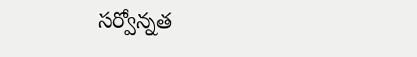సర్వోన్నత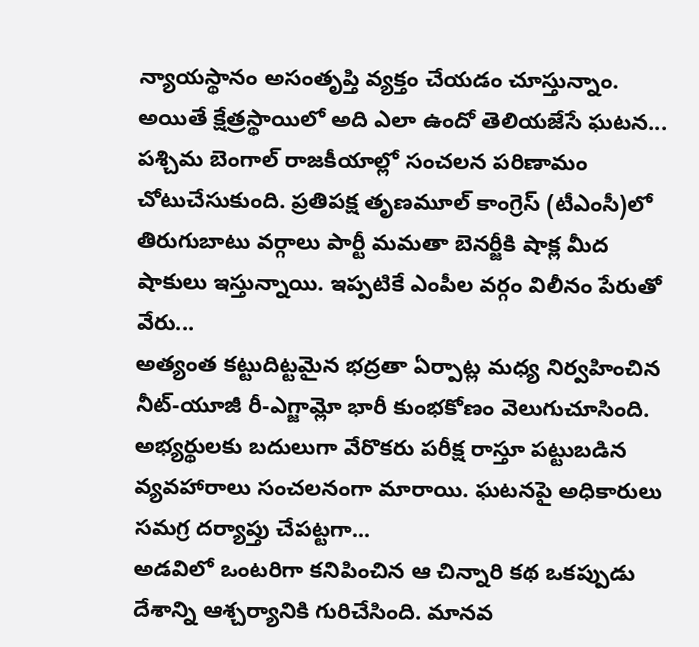న్యాయస్థానం అసంతృప్తి వ్యక్తం చేయడం చూస్తున్నాం. అయితే క్షేత్రస్థాయిలో అది ఎలా ఉందో తెలియజేసే ఘటన...
పశ్చిమ బెంగాల్ రాజకీయాల్లో సంచలన పరిణామం చోటుచేసుకుంది. ప్రతిపక్ష తృణమూల్ కాంగ్రెస్ (టీఎంసీ)లో తిరుగుబాటు వర్గాలు పార్టీ మమతా బెనర్జీకి షాక్ల మీద షాకులు ఇస్తున్నాయి. ఇప్పటికే ఎంపీల వర్గం విలీనం పేరుతో వేరు...
అత్యంత కట్టుదిట్టమైన భద్రతా ఏర్పాట్ల మధ్య నిర్వహించిన నీట్-యూజీ రీ-ఎగ్జామ్లో భారీ కుంభకోణం వెలుగుచూసింది. అభ్యర్థులకు బదులుగా వేరొకరు పరీక్ష రాస్తూ పట్టుబడిన వ్యవహారాలు సంచలనంగా మారాయి. ఘటనపై అధికారులు సమగ్ర దర్యాప్తు చేపట్టగా...
అడవిలో ఒంటరిగా కనిపించిన ఆ చిన్నారి కథ ఒకప్పుడు దేశాన్ని ఆశ్చర్యానికి గురిచేసింది. మానవ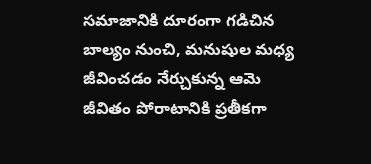సమాజానికి దూరంగా గడిచిన బాల్యం నుంచి, మనుషుల మధ్య జీవించడం నేర్చుకున్న ఆమె జీవితం పోరాటానికి ప్రతీకగా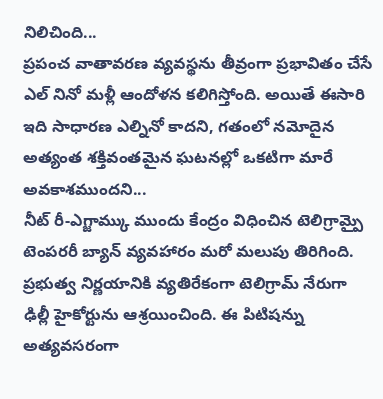నిలిచింది...
ప్రపంచ వాతావరణ వ్యవస్థను తీవ్రంగా ప్రభావితం చేసే ఎల్ నినో మళ్లీ ఆందోళన కలిగిస్తోంది. అయితే ఈసారి ఇది సాధారణ ఎల్నినో కాదని, గతంలో నమోదైన అత్యంత శక్తివంతమైన ఘటనల్లో ఒకటిగా మారే అవకాశముందని...
నీట్ రీ-ఎగ్జామ్కు ముందు కేంద్రం విధించిన టెలిగ్రామ్పై టెంపరరీ బ్యాన్ వ్యవహారం మరో మలుపు తిరిగింది. ప్రభుత్వ నిర్ణయానికి వ్యతిరేకంగా టెలిగ్రామ్ నేరుగా ఢిల్లీ హైకోర్టును ఆశ్రయించింది. ఈ పిటిషన్ను అత్యవసరంగా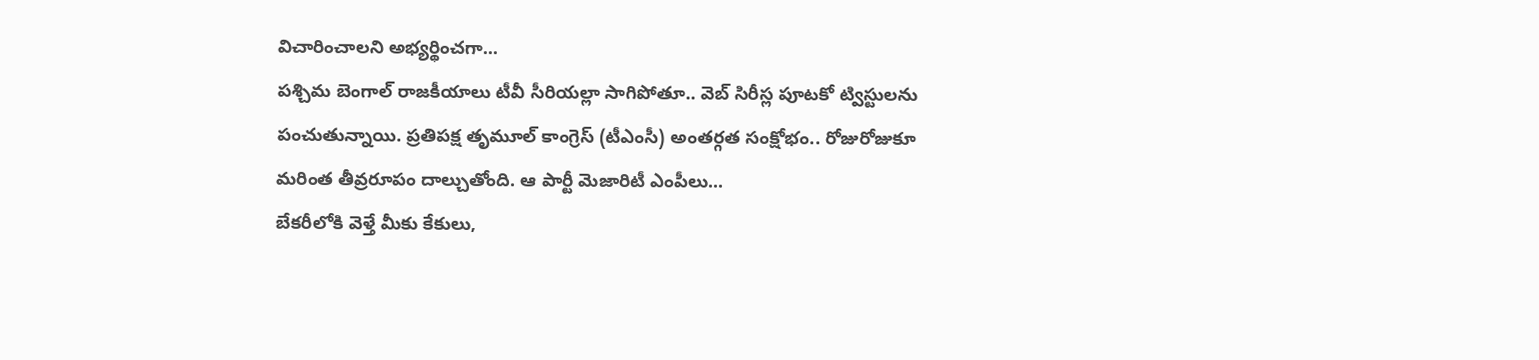విచారించాలని అభ్యర్థించగా...
పశ్చిమ బెంగాల్ రాజకీయాలు టీవీ సీరియల్లా సాగిపోతూ.. వెబ్ సిరీస్ల పూటకో ట్విస్టులను పంచుతున్నాయి. ప్రతిపక్ష తృమూల్ కాంగ్రెస్ (టీఎంసీ) అంతర్గత సంక్షోభం.. రోజురోజుకూ మరింత తీవ్రరూపం దాల్చుతోంది. ఆ పార్టీ మెజారిటీ ఎంపీలు...
బేకరీలోకి వెళ్తే మీకు కేకులు,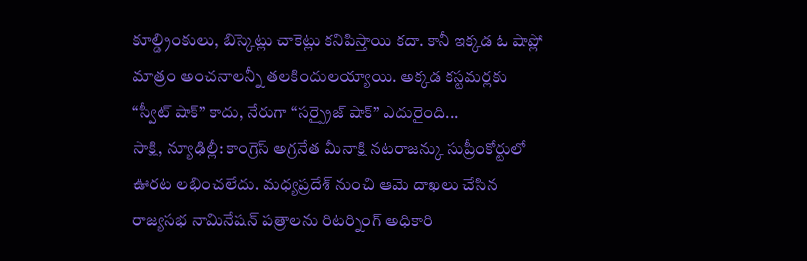కూల్డ్రింకులు, బిస్కెట్లు చాకెట్లు కనిపిస్తాయి కదా. కానీ ఇక్కడ ఓ షాప్లో మాత్రం అంచనాలన్నీ తలకిందులయ్యాయి. అక్కడ కస్టమర్లకు “స్వీట్ షాక్” కాదు, నేరుగా “సర్ప్రైజ్ షాక్” ఎదురైంది...
సాక్షి, న్యూఢిల్లీ: కాంగ్రెస్ అగ్రనేత మీనాక్షి నటరాజన్కు సుప్రీంకోర్టులో ఊరట లభించలేదు. మధ్యప్రదేశ్ నుంచి ఆమె దాఖలు చేసిన రాజ్యసభ నామినేషన్ పత్రాలను రిటర్నింగ్ అధికారి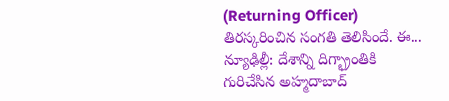(Returning Officer) తిరస్కరించిన సంగతి తెలిసిందే. ఈ...
న్యూఢిల్లీ: దేశాన్ని దిగ్భ్రాంతికి గురిచేసిన అహ్మదాబాద్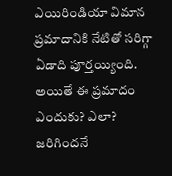ఎయిరిండియా విమాన ప్రమాదానికి నేటితో సరిగ్గా ఏడాది పూర్తయ్యింది. అయితే ఈ ప్రమాదం ఎందుకు? ఎలా? జరిగిందనే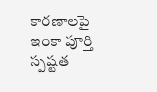కారణాలపై ఇంకా పూర్తి స్పష్టత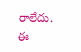రాలేదు. ఈ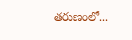తరుణంలో...